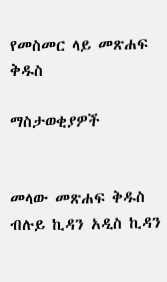የመስመር ላይ መጽሐፍ ቅዱስ

ማስታወቂያዎች


መላው መጽሐፍ ቅዱስ ብሉይ ኪዳን አዲስ ኪዳን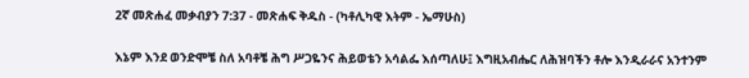2ኛ መጽሐፈ መቃብያን 7:37 - መጽሐፍ ቅዱስ - (ካቶሊካዊ እትም - ኤማሁስ)

እኔም እንደ ወንድሞቼ ስለ አባቶቼ ሕግ ሥጋዬንና ሕይወቴን አሳልፌ እሰጣለሁ፤ እግዚአብሔር ለሕዝባችን ቶሎ እንዲራራና አንተንም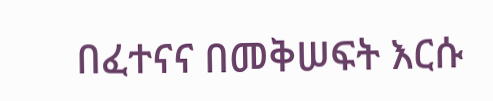በፈተናና በመቅሠፍት እርሱ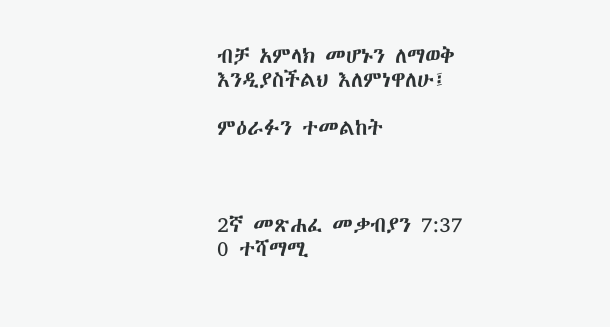ብቻ አምላክ መሆኑን ለማወቅ እንዲያስችልህ እለምነዋለሁ፤

ምዕራፉን ተመልከት



2ኛ መጽሐፈ መቃብያን 7:37
0 ተሻማሚ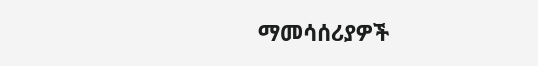ማመሳሰሪያዎች